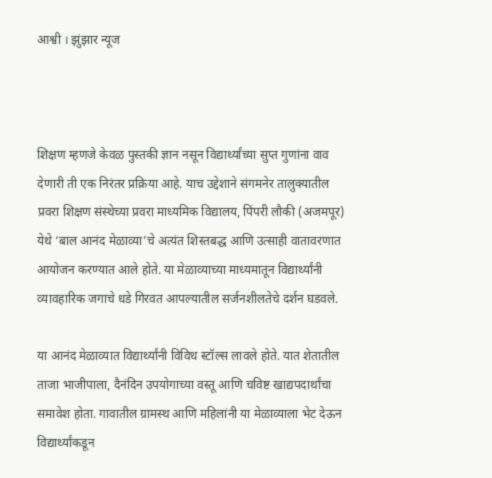आश्वी । झुंझार न्यूज



शिक्षण म्हणजे केवळ पुस्तकी ज्ञान नसून विद्यार्थ्यांच्या सुप्त गुणांना वाव देणारी ती एक निरंतर प्रक्रिया आहे. याच उद्देशाने संगमनेर तालुक्यातील प्रवरा शिक्षण संस्थेच्या प्रवरा माध्यमिक विद्यालय, पिंपरी लौकी (अजमपूर) येथे ‘बाल आनंद मेळाव्या’चे अत्यंत शिस्तबद्ध आणि उत्साही वातावरणात आयोजन करण्यात आले होते. या मेळाव्याच्या माध्यमातून विद्यार्थ्यांनी व्यावहारिक जगाचे धडे गिरवत आपल्यातील सर्जनशीलतेचे दर्शन घडवले.

या आनंद मेळाव्यात विद्यार्थ्यांनी विविध स्टॉल्स लावले होते. यात शेतातील ताजा भाजीपाला, दैनंदिन उपयोगाच्या वस्तू आणि चविष्ट खाद्यपदार्थांचा समावेश होता. गावातील ग्रामस्थ आणि महिलांनी या मेळाव्याला भेट देऊन विद्यार्थ्यांकडून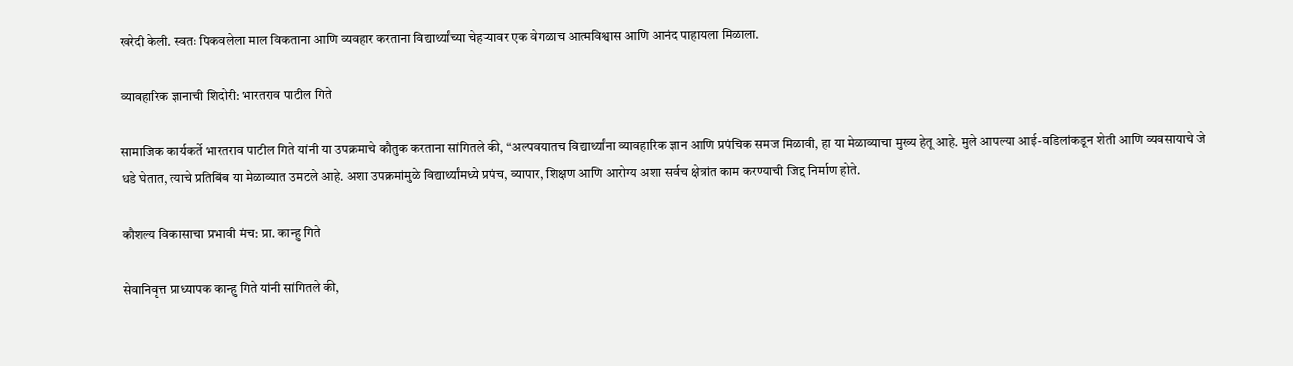खरेदी केली. स्वतः पिकवलेला माल विकताना आणि व्यवहार करताना विद्यार्थ्यांच्या चेहऱ्यावर एक वेगळाच आत्मविश्वास आणि आनंद पाहायला मिळाला.

व्यावहारिक ज्ञानाची शिदोरी: भारतराव पाटील गिते

सामाजिक कार्यकर्ते भारतराव पाटील गिते यांनी या उपक्रमाचे कौतुक करताना सांगितले की, “अल्पवयातच विद्यार्थ्यांना व्यावहारिक ज्ञान आणि प्रपंचिक समज मिळावी, हा या मेळाव्याचा मुख्य हेतू आहे. मुले आपल्या आई-वडिलांकडून शेती आणि व्यवसायाचे जे धडे घेतात, त्याचे प्रतिबिंब या मेळाव्यात उमटले आहे. अशा उपक्रमांमुळे विद्यार्थ्यांमध्ये प्रपंच, व्यापार, शिक्षण आणि आरोग्य अशा सर्वच क्षेत्रांत काम करण्याची जिद्द निर्माण होते.

कौशल्य विकासाचा प्रभावी मंच: प्रा. कान्हु गिते

सेवानिवृत्त प्राध्यापक कान्हु गिते यांनी सांगितले की,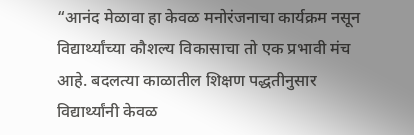“आनंद मेळावा हा केवळ मनोरंजनाचा कार्यक्रम नसून विद्यार्थ्यांच्या कौशल्य विकासाचा तो एक प्रभावी मंच आहे. बदलत्या काळातील शिक्षण पद्धतीनुसार विद्यार्थ्यांनी केवळ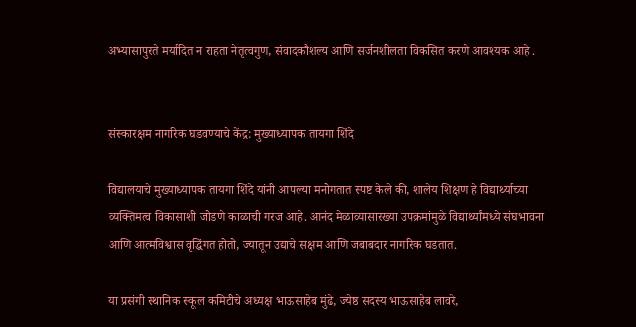अभ्यासापुरते मर्यादित न राहता नेतृत्वगुण, संवादकौशल्य आणि सर्जनशीलता विकसित करणे आवश्यक आहे .


संस्कारक्षम नागरिक घडवण्याचे केंद्र: मुख्याध्यापक तायगा शिंदे

विद्यालयाचे मुख्याध्यापक तायगा शिंदे यांनी आपल्या मनोगतात स्पष्ट केले की, शालेय शिक्षण हे विद्यार्थ्याच्या व्यक्तिमत्व विकासाशी जोडणे काळाची गरज आहे. आनंद मेळाव्यासारख्या उपक्रमांमुळे विद्यार्थ्यांमध्ये संघभावना आणि आत्मविश्वास वृद्धिंगत होतो, ज्यातून उद्याचे सक्षम आणि जबाबदार नागरिक घडतात.

या प्रसंगी स्थानिक स्कूल कमिटीचे अध्यक्ष भाऊसाहेब मुंढे, ज्येष्ठ सदस्य भाऊसाहेब लावरे,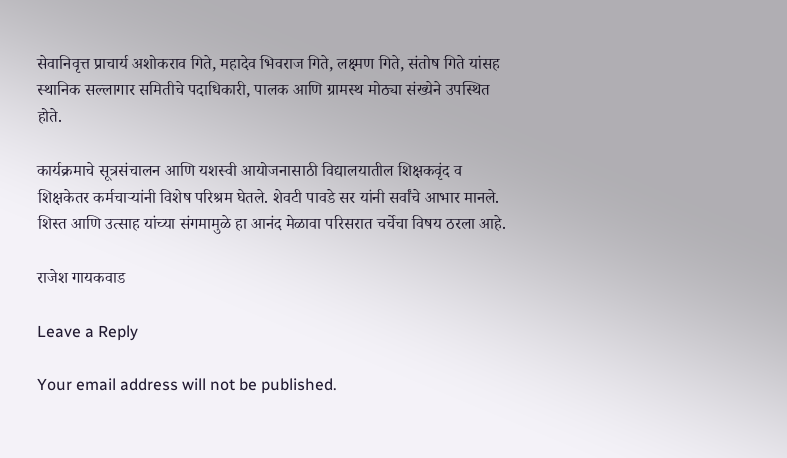सेवानिवृत्त प्राचार्य अशोकराव गिते, महादेव भिवराज गिते, लक्ष्मण गिते, संतोष गिते यांसह स्थानिक सल्लागार समितीचे पदाधिकारी, पालक आणि ग्रामस्थ मोठ्या संख्येने उपस्थित होते.

कार्यक्रमाचे सूत्रसंचालन आणि यशस्वी आयोजनासाठी विद्यालयातील शिक्षकवृंद व शिक्षकेतर कर्मचाऱ्यांनी विशेष परिश्रम घेतले. शेवटी पावडे सर यांनी सर्वांचे आभार मानले. शिस्त आणि उत्साह यांच्या संगमामुळे हा आनंद मेळावा परिसरात चर्चेचा विषय ठरला आहे.

राजेश गायकवाड

Leave a Reply

Your email address will not be published.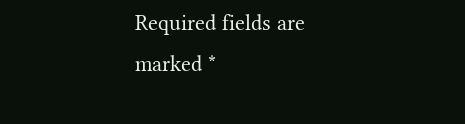Required fields are marked *